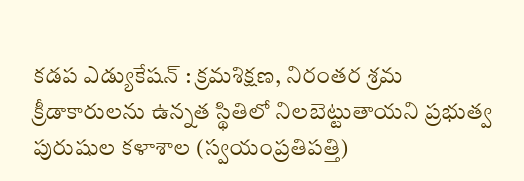కడప ఎడ్యుకేషన్ : క్రమశిక్షణ, నిరంతర శ్రమ క్రీడాకారులను ఉన్నత స్థితిలో నిలబెట్టుతాయని ప్రభుత్వ పురుషుల కళాశాల (స్వయంప్రతిపత్తి)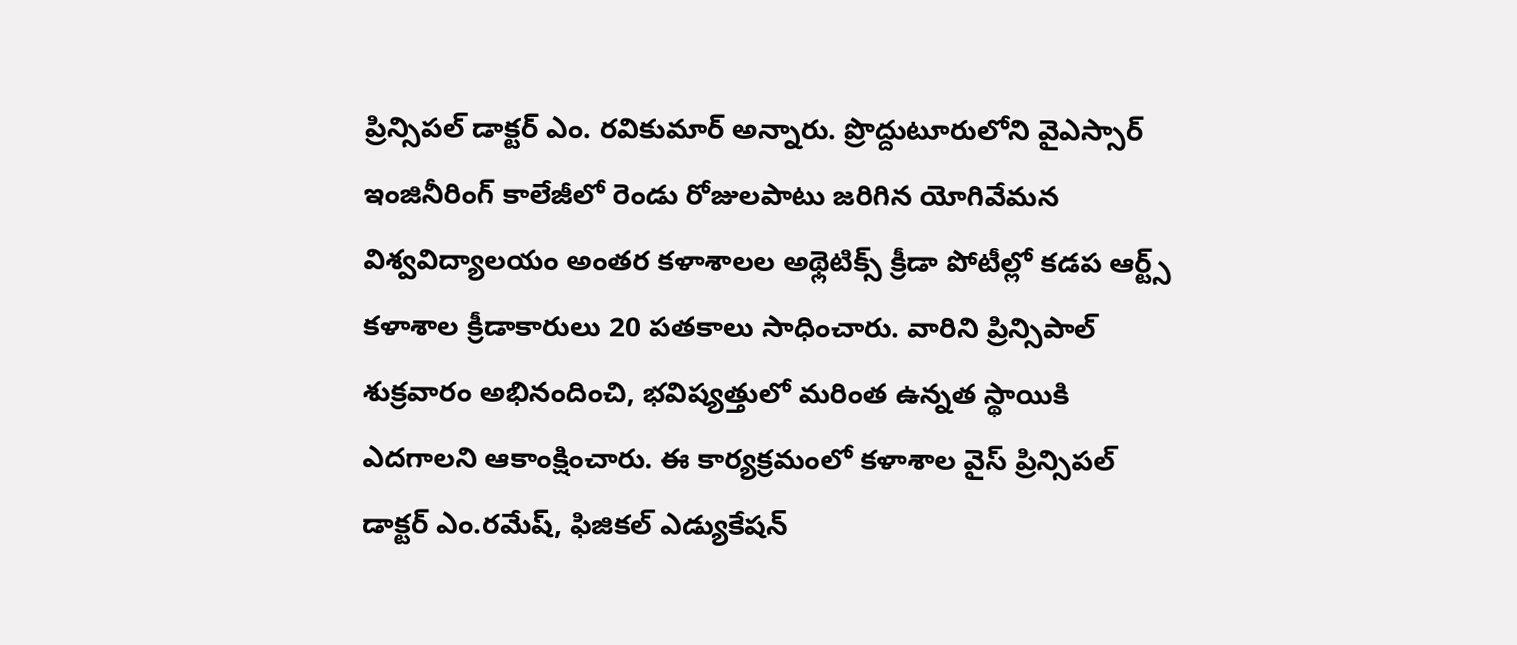ప్రిన్సిపల్ డాక్టర్ ఎం. రవికుమార్ అన్నారు. ప్రొద్దుటూరులోని వైఎస్సార్ ఇంజినీరింగ్ కాలేజీలో రెండు రోజులపాటు జరిగిన యోగివేమన విశ్వవిద్యాలయం అంతర కళాశాలల అథ్లెటిక్స్ క్రీడా పోటీల్లో కడప ఆర్ట్స్ కళాశాల క్రీడాకారులు 20 పతకాలు సాధించారు. వారిని ప్రిన్సిపాల్ శుక్రవారం అభినందించి, భవిష్యత్తులో మరింత ఉన్నత స్థాయికి ఎదగాలని ఆకాంక్షించారు. ఈ కార్యక్రమంలో కళాశాల వైస్ ప్రిన్సిపల్ డాక్టర్ ఎం.రమేష్, ఫిజికల్ ఎడ్యుకేషన్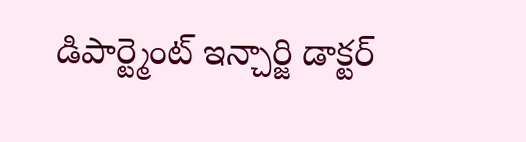డిపార్ట్మెంట్ ఇన్చార్జి డాక్టర్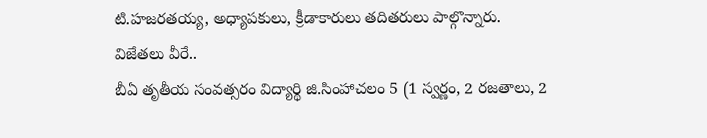టి.హజరతయ్య, అధ్యాపకులు, క్రీడాకారులు తదితరులు పాల్గొన్నారు.
విజేతలు వీరే..
బీఏ తృతీయ సంవత్సరం విద్యార్థి జి.సింహాచలం 5 (1 స్వర్ణం, 2 రజతాలు, 2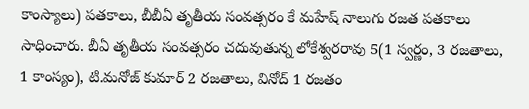కాంస్యాలు) పతకాలు, బీబీఏ తృతీయ సంవత్సరం కే మహేష్ నాలుగు రజత పతకాలు సాధించారు. బీఏ తృతీయ సంవత్సరం చదువుతున్న లోకేశ్వరరావు 5(1 స్వర్ణం, 3 రజతాలు, 1 కాంస్యం), టి.మనోజ్ కుమార్ 2 రజతాలు, వినోద్ 1 రజతం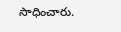సాధించారు.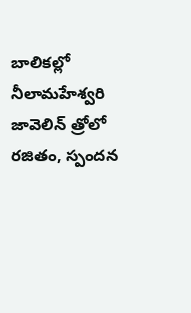బాలికల్లో నీలామహేశ్వరి జావెలిన్ త్రోలో రజితం, స్పందన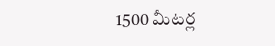1500 మీటర్ల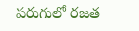పరుగులో రజత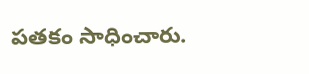పతకం సాధించారు.